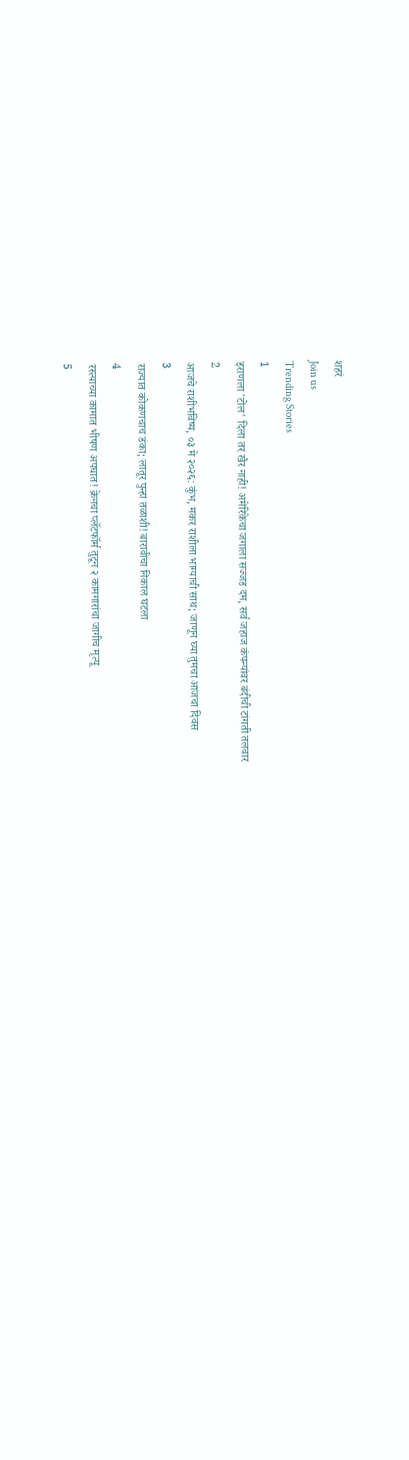शहरं
Join us
Trending Stories
1
इराणला 'टोल' दिला तर खैर नाही! अमेरिकेचा जगाला सज्जड दम, सर्व जहाज कंपन्यांवर बंदीची टांगती तलवार
2
आजचे राशीभविष्य, ०३ मे २०२६: कुंभ, मकर राशीला भाग्याची साथ; जाणून घ्या तुमचा आजचा दिवस
3
राज्यात कोकणचाच डंका; लातूर पुन्हा तळाशी! बारावीचा निकाल घटला
4
रस्त्याच्या कामात भीषण अपघात! क्रेनचा प्लॅटफॉर्म तुटून २ कामगारांचा जागीच मृत्यू
5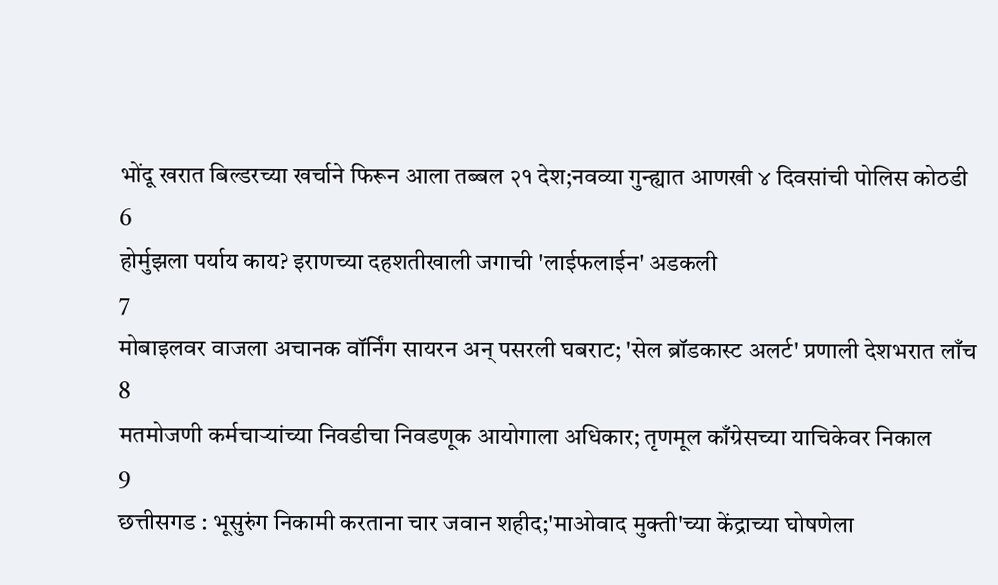भोंदू खरात बिल्डरच्या खर्चाने फिरून आला तब्बल २१ देश;नवव्या गुन्ह्यात आणखी ४ दिवसांची पोलिस कोठडी
6
होर्मुझला पर्याय काय? इराणच्या दहशतीखाली जगाची 'लाईफलाईन' अडकली
7
मोबाइलवर वाजला अचानक वॉर्निंग सायरन अन् पसरली घबराट; 'सेल ब्रॉडकास्ट अलर्ट' प्रणाली देशभरात लाँच
8
मतमोजणी कर्मचाऱ्यांच्या निवडीचा निवडणूक आयोगाला अधिकार; तृणमूल काँग्रेसच्या याचिकेवर निकाल
9
छत्तीसगड : भूसुरुंग निकामी करताना चार जवान शहीद;'माओवाद मुक्ती'च्या केंद्राच्या घोषणेला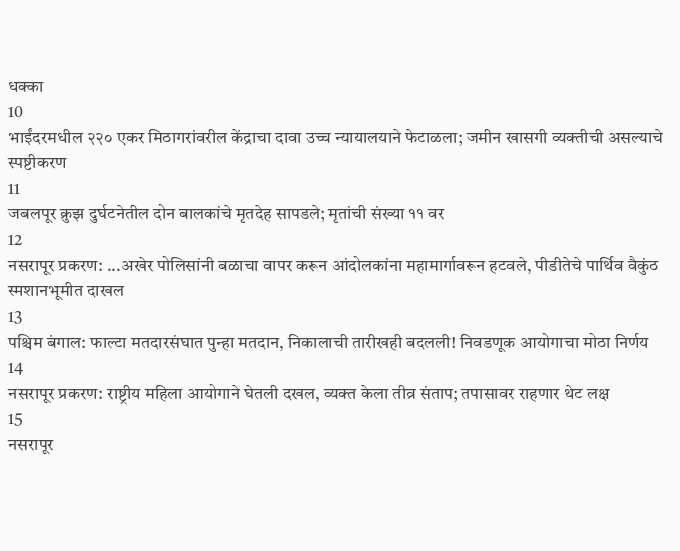धक्का
10
भाईंदरमधील २२० एकर मिठागरांवरील केंद्राचा दावा उच्च न्यायालयाने फेटाळला; जमीन खासगी व्यक्तीची असल्याचे स्पष्टीकरण
11
जबलपूर क्रुझ दुर्घटनेतील दोन बालकांचे मृतदेह सापडले; मृतांची संख्या ११ वर
12
नसरापूर प्रकरण: ...अखेर पोलिसांनी बळाचा वापर करून आंदोलकांना महामार्गावरून हटवले, पीडीतेचे पार्थिव वैकुंठ स्मशानभूमीत दाखल
13
पश्चिम बंगाल: फाल्टा मतदारसंघात पुन्हा मतदान, निकालाची तारीखही बदलली! निवडणूक आयोगाचा मोठा निर्णय
14
नसरापूर प्रकरण: राष्ट्रीय महिला आयोगाने घेतली दखल, व्यक्त केला तीव्र संताप; तपासावर राहणार थेट लक्ष
15
नसरापूर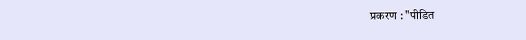प्रकरण : "पीडित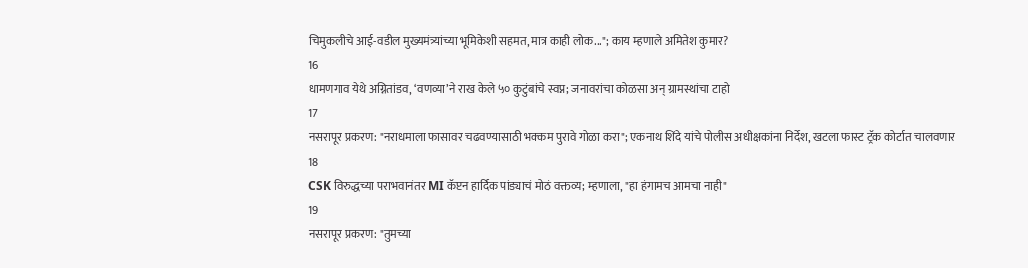चिमुकलीचे आई-वडील मुख्यमंत्र्यांच्या भूमिकेशी सहमत, मात्र काही लोक..."; काय म्हणाले अमितेश कुमार?
16
धामणगाव येथे अग्नितांडव, ‘वणव्या’ने राख केले ५० कुटुंबांचे स्वप्न; जनावरांचा कोळसा अन् ग्रामस्थांचा टाहो
17
नसरापूर प्रकरण: "नराधमाला फासावर चढवण्यासाठी भक्कम पुरावे गोळा करा"; एकनाथ शिंदे यांचे पोलीस अधीक्षकांना निर्देश, खटला फास्ट ट्रॅक कोर्टात चालवणार
18
CSK विरुद्धच्या पराभवानंतर MI कॅप्टन हार्दिक पांड्याचं मोठं वक्तव्य; म्हणाला, "हा हंगामच आमचा नाही"
19
नसरापूर प्रकरण: "तुमच्या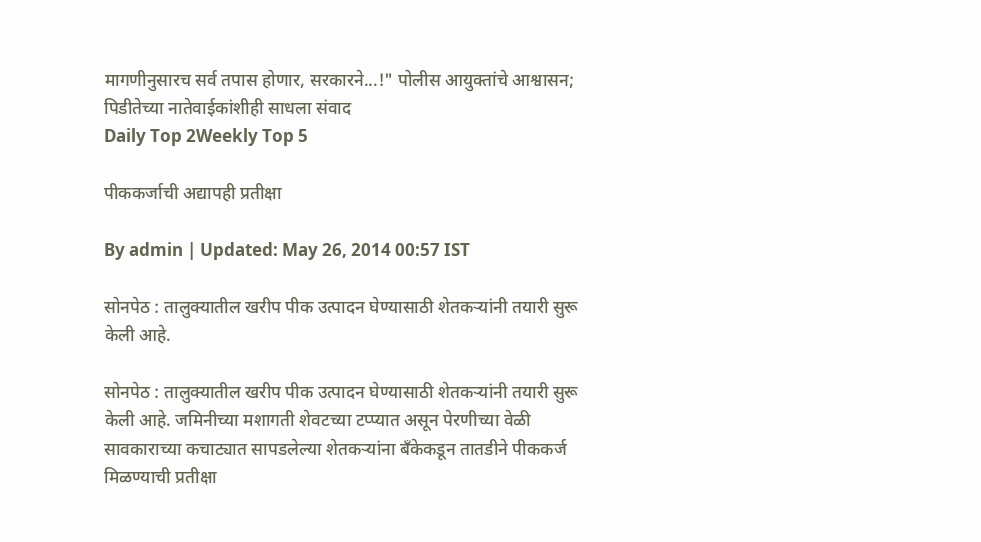मागणीनुसारच सर्व तपास होणार, सरकारने...!" पोलीस आयुक्तांचे आश्वासन; पिडीतेच्या नातेवाईकांशीही साधला संवाद
Daily Top 2Weekly Top 5

पीककर्जाची अद्यापही प्रतीक्षा

By admin | Updated: May 26, 2014 00:57 IST

सोनपेठ : तालुक्यातील खरीप पीक उत्पादन घेण्यासाठी शेतकर्‍यांनी तयारी सुरू केली आहे.

सोनपेठ : तालुक्यातील खरीप पीक उत्पादन घेण्यासाठी शेतकर्‍यांनी तयारी सुरू केली आहे. जमिनीच्या मशागती शेवटच्या टप्प्यात असून पेरणीच्या वेळी सावकाराच्या कचाट्यात सापडलेल्या शेतकर्‍यांना बँकेकडून तातडीने पीककर्ज मिळण्याची प्रतीक्षा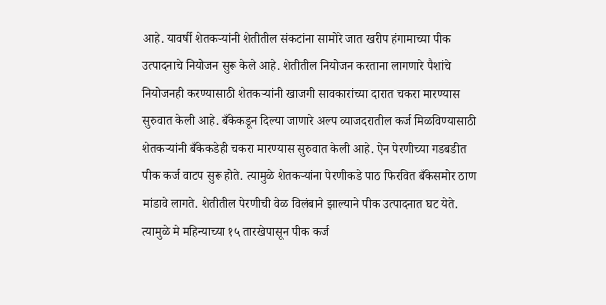आहे. यावर्षी शेतकर्‍यांनी शेतीतील संकटांना सामोरे जात खरीप हंगामाच्या पीक उत्पादनाचे नियोजन सुरू केले आहे. शेतीतील नियोजन करताना लागणारे पैशांचे नियोजनही करण्यासाठी शेतकर्‍यांनी खाजगी सावकारांच्या दारात चकरा मारण्यास सुरुवात केली आहे. बँकेकडून दिल्या जाणारे अल्प व्याजदरातील कर्ज मिळविण्यासाठी शेतकर्‍यांनी बँकेकडेही चकरा मारण्यास सुरुवात केली आहे. ऐन पेरणीच्या गडबडीत पीक कर्ज वाटप सुरू होते. त्यामुळे शेतकर्‍यांना पेरणीकडे पाठ फिरवित बँकेसमोर ठाण मांडावे लागते. शेतीतील पेरणीची वेळ विलंबाने झाल्याने पीक उत्पादनात घट येते. त्यामुळे मे महिन्याच्या १५ तारखेपासून पीक कर्ज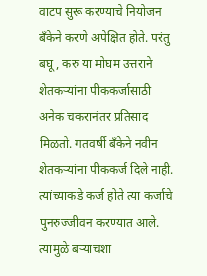वाटप सुरू करण्याचे नियोजन बँकेने करणे अपेक्षित होते. परंतु बघू, करु या मोघम उत्तराने शेतकर्‍यांना पीककर्जासाठी अनेक चकरानंतर प्रतिसाद मिळतो. गतवर्षी बँकेने नवीन शेतकर्‍यांना पीककर्ज दिले नाही. त्यांच्याकडे कर्ज होते त्या कर्जाचे पुनरुज्जीवन करण्यात आले. त्यामुळे बर्‍याचशा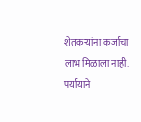शेतकर्‍यांना कर्जाचा लाभ मिळाला नाही. पर्यायाने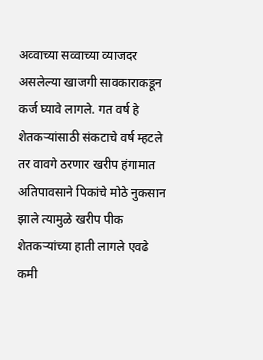अव्वाच्या सव्वाच्या व्याजदर असलेल्या खाजगी सावकाराकडून कर्ज घ्यावे लागले. गत वर्ष हे शेतकर्‍यांसाठी संकटाचे वर्ष म्हटले तर वावगे ठरणार खरीप हंगामात अतिपावसाने पिकांचे मोठे नुकसान झाले त्यामुळे खरीप पीक शेतकर्‍यांच्या हाती लागले एवढे कमी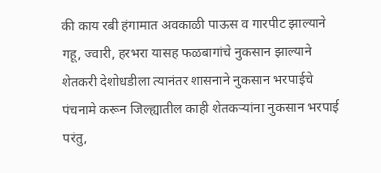की काय रबी हंगामात अवकाळी पाऊस व गारपीट झाल्याने गहू, ज्वारी, हरभरा यासह फळबागांचे नुकसान झाल्याने शेतकरी देशोधडीला त्यानंतर शासनाने नुकसान भरपाईचे पंचनामे करून जिल्ह्यातील काही शेतकर्‍यांना नुकसान भरपाई परंतु,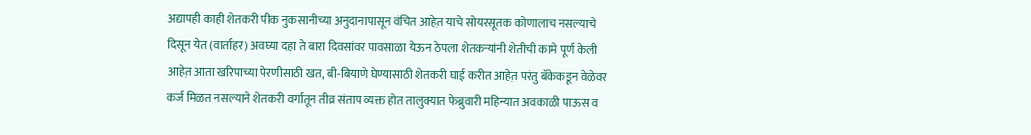अद्यापही काही शेतकरी पीक नुकसानीच्या अनुदानापासून वंचित आहेत़ याचे सोयरसूतक कोणालाच नसल्याचे दिसून येत (वार्ताहर) अवघ्या दहा ते बारा दिवसांवर पावसाळा येऊन ठेपला शेतकर्‍यांनी शेतीची कामे पूर्ण केली आहेत़ आता खरिपाच्या पेरणीसाठी खत, बी-बियाणे घेण्यासाठी शेतकरी घाई करीत आहेत़ परंतु बॅकेकडून वेळेवर कर्ज मिळत नसल्याने शेतकरी वर्गातून तीव्र संताप व्यक्त होत तालुक्यात फेब्रुवारी महिन्यात अवकाळी पाऊस व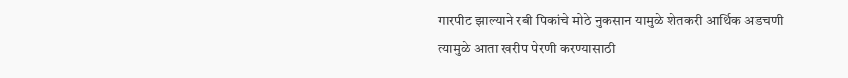गारपीट झाल्याने रबी पिकांचे मोठे नुकसान यामुळे शेतकरी आर्थिक अडचणी त्यामुळे आता खरीप पेरणी करण्यासाठी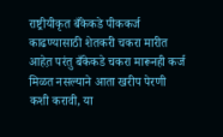राष्ट्रीयीकृत बँकेकडे पीककर्ज काढण्यासाठी शेतकरी चकरा मारीत आहेत़ परंतु बँकेकडे चकरा मारूनही कर्ज मिळत नसल्याने आता खरीप पेरणी कशी करावी, या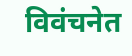विवंचनेत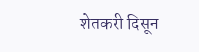शेतकरी दिसून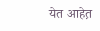येत आहेत़